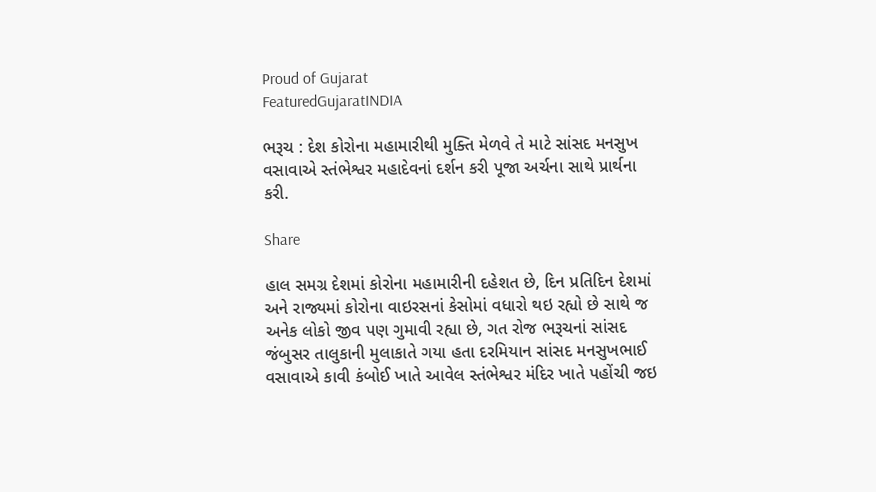Proud of Gujarat
FeaturedGujaratINDIA

ભરૂચ : દેશ કોરોના મહામારીથી મુક્તિ મેળવે તે માટે સાંસદ મનસુખ વસાવાએ સ્તંભેશ્વર મહાદેવનાં દર્શન કરી પૂજા અર્ચના સાથે પ્રાર્થના કરી.

Share

હાલ સમગ્ર દેશમાં કોરોના મહામારીની દહેશત છે, દિન પ્રતિદિન દેશમાં અને રાજ્યમાં કોરોના વાઇરસનાં કેસોમાં વધારો થઇ રહ્યો છે સાથે જ અનેક લોકો જીવ પણ ગુમાવી રહ્યા છે, ગત રોજ ભરૂચનાં સાંસદ જંબુસર તાલુકાની મુલાકાતે ગયા હતા દરમિયાન સાંસદ મનસુખભાઈ વસાવાએ કાવી કંબોઈ ખાતે આવેલ સ્તંભેશ્વર મંદિર ખાતે પહોંચી જઇ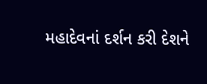મહાદેવનાં દર્શન કરી દેશને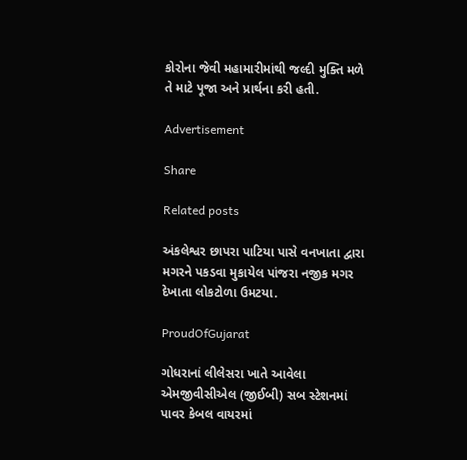કોરોના જેવી મહામારીમાંથી જલ્દી મુક્તિ મળે તે માટે પૂજા અને પ્રાર્થના કરી હતી.

Advertisement

Share

Related posts

અંકલેશ્વર છાપરા પાટિયા પાસે વનખાતા દ્વારા મગરને પકડવા મુકાયેલ પાંજરા નજીક મગર દેખાતા લોકટોળા ઉમટયા.

ProudOfGujarat

ગોધરાનાં લીલેસરા ખાતે આવેલા એમજીવીસીએલ (જીઈબી) સબ સ્ટેશનમાં પાવર કેબલ વાયરમાં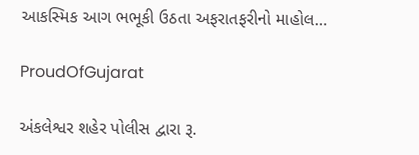આકસ્મિક આગ ભભૂકી ઉઠતા અફરાતફરીનો માહોલ…

ProudOfGujarat

અંકલેશ્વર શહેર પોલીસ દ્વારા રૂ.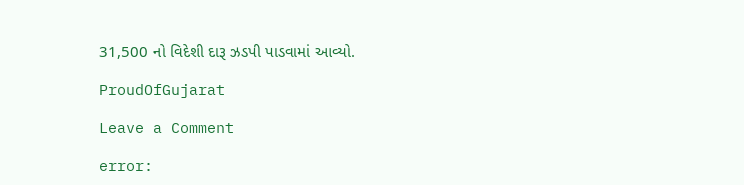31,500 નો વિદેશી દારૂ ઝડપી પાડવામાં આવ્યો.

ProudOfGujarat

Leave a Comment

error: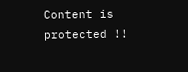Content is protected !!